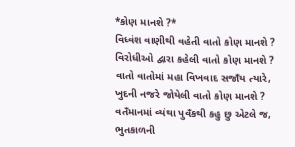*કોણ માનશે ?*
વિધ્વંશ વાણીથી વહેતી વાતો કોણ માનશે ?
વિરોધીઓ દ્વારા કહેલી વાતો કોણ માનશે ?
વાતો વાતોમાં મહા વિખવાદ સજાઁય ત્યારે,
ખુદની નજરે જોયેલી વાતો કોણ માનશે ?
વતઁમાનમાં વ્યંથા પુવઁકથી કહુ છુ એટલે જ,
ભુતકાળની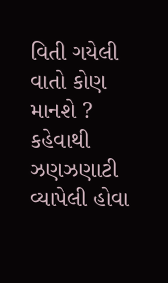વિતી ગયેલી વાતો કોણ માનશે ?
કહેવાથી ઝણઝણાટી વ્યાપેલી હોવા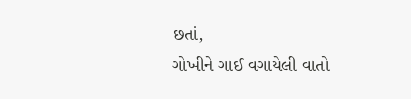છતાં,
ગોખીને ગાઈ વગાયેલી વાતો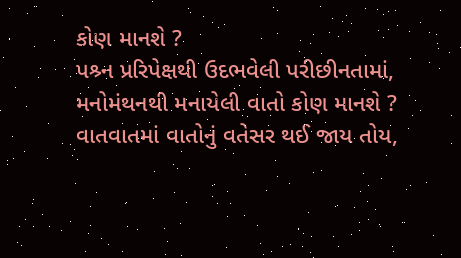કોણ માનશે ?
પશ્ર્ન પ્રરિપેક્ષથી ઉદભવેલી પરીછીનતામાં,
મનોમંથનથી મનાયેલી વાતો કોણ માનશે ?
વાતવાતમાં વાતોનું વતેસર થઈ જાય તોય,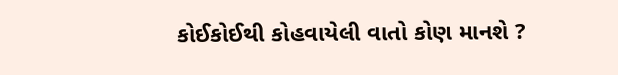કોઈકોઈથી કોહવાયેલી વાતો કોણ માનશે ?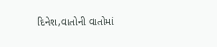દિનેશ,વાતોની વાતોમાં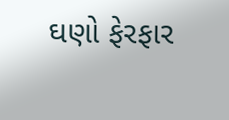ઘણો ફેરફાર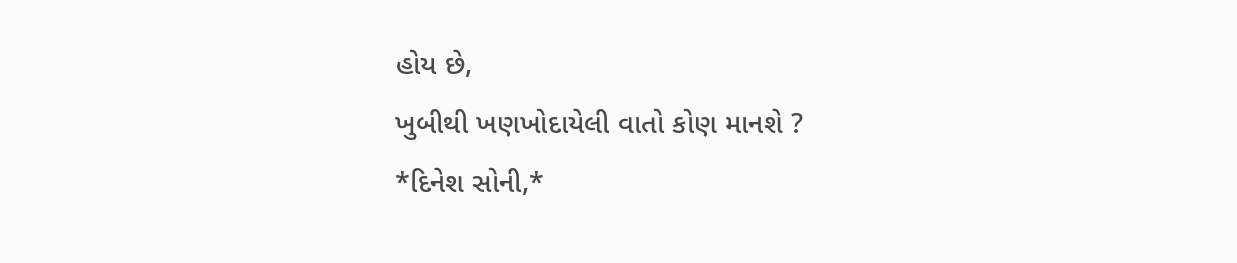હોય છે,
ખુબીથી ખણખોદાયેલી વાતો કોણ માનશે ?
*દિનેશ સોની,*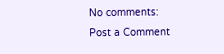No comments:
Post a Comment